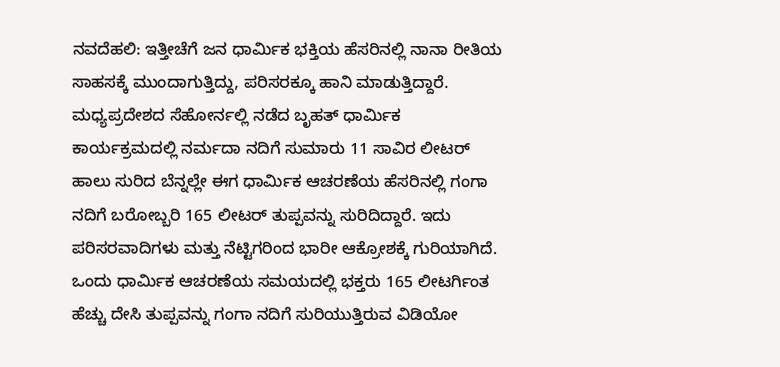ನವದೆಹಲಿ: ಇತ್ತೀಚೆಗೆ ಜನ ಧಾರ್ಮಿಕ ಭಕ್ತಿಯ ಹೆಸರಿನಲ್ಲಿ ನಾನಾ ರೀತಿಯ ಸಾಹಸಕ್ಕೆ ಮುಂದಾಗುತ್ತಿದ್ದು, ಪರಿಸರಕ್ಕೂ ಹಾನಿ ಮಾಡುತ್ತಿದ್ದಾರೆ.
ಮಧ್ಯಪ್ರದೇಶದ ಸೆಹೋರ್ನಲ್ಲಿ ನಡೆದ ಬೃಹತ್ ಧಾರ್ಮಿಕ ಕಾರ್ಯಕ್ರಮದಲ್ಲಿ ನರ್ಮದಾ ನದಿಗೆ ಸುಮಾರು 11 ಸಾವಿರ ಲೀಟರ್ ಹಾಲು ಸುರಿದ ಬೆನ್ನಲ್ಲೇ ಈಗ ಧಾರ್ಮಿಕ ಆಚರಣೆಯ ಹೆಸರಿನಲ್ಲಿ ಗಂಗಾ ನದಿಗೆ ಬರೋಬ್ಬರಿ 165 ಲೀಟರ್ ತುಪ್ಪವನ್ನು ಸುರಿದಿದ್ದಾರೆ. ಇದು ಪರಿಸರವಾದಿಗಳು ಮತ್ತು ನೆಟ್ಟಿಗರಿಂದ ಭಾರೀ ಆಕ್ರೋಶಕ್ಕೆ ಗುರಿಯಾಗಿದೆ.
ಒಂದು ಧಾರ್ಮಿಕ ಆಚರಣೆಯ ಸಮಯದಲ್ಲಿ ಭಕ್ತರು 165 ಲೀಟರ್ಗಿಂತ ಹೆಚ್ಚು ದೇಸಿ ತುಪ್ಪವನ್ನು ಗಂಗಾ ನದಿಗೆ ಸುರಿಯುತ್ತಿರುವ ವಿಡಿಯೋ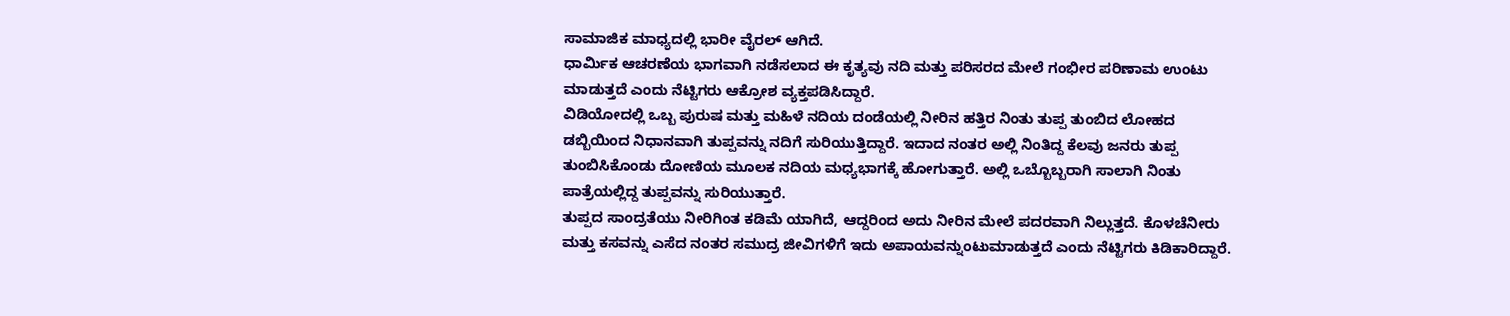ಸಾಮಾಜಿಕ ಮಾಧ್ಯದಲ್ಲಿ ಭಾರೀ ವೈರಲ್ ಆಗಿದೆ.
ಧಾರ್ಮಿಕ ಆಚರಣೆಯ ಭಾಗವಾಗಿ ನಡೆಸಲಾದ ಈ ಕೃತ್ಯವು ನದಿ ಮತ್ತು ಪರಿಸರದ ಮೇಲೆ ಗಂಭೀರ ಪರಿಣಾಮ ಉಂಟು ಮಾಡುತ್ತದೆ ಎಂದು ನೆಟ್ಟಿಗರು ಆಕ್ರೋಶ ವ್ಯಕ್ತಪಡಿಸಿದ್ದಾರೆ.
ವಿಡಿಯೋದಲ್ಲಿ ಒಬ್ಬ ಪುರುಷ ಮತ್ತು ಮಹಿಳೆ ನದಿಯ ದಂಡೆಯಲ್ಲಿ ನೀರಿನ ಹತ್ತಿರ ನಿಂತು ತುಪ್ಪ ತುಂಬಿದ ಲೋಹದ ಡಬ್ಬಿಯಿಂದ ನಿಧಾನವಾಗಿ ತುಪ್ಪವನ್ನು ನದಿಗೆ ಸುರಿಯುತ್ತಿದ್ದಾರೆ. ಇದಾದ ನಂತರ ಅಲ್ಲಿ ನಿಂತಿದ್ದ ಕೆಲವು ಜನರು ತುಪ್ಪ ತುಂಬಿಸಿಕೊಂಡು ದೋಣಿಯ ಮೂಲಕ ನದಿಯ ಮಧ್ಯಭಾಗಕ್ಕೆ ಹೋಗುತ್ತಾರೆ. ಅಲ್ಲಿ ಒಬ್ಬೊಬ್ಬರಾಗಿ ಸಾಲಾಗಿ ನಿಂತು ಪಾತ್ರೆಯಲ್ಲಿದ್ದ ತುಪ್ಪವನ್ನು ಸುರಿಯುತ್ತಾರೆ.
ತುಪ್ಪದ ಸಾಂದ್ರತೆಯು ನೀರಿಗಿಂತ ಕಡಿಮೆ ಯಾಗಿದೆ, ಆದ್ದರಿಂದ ಅದು ನೀರಿನ ಮೇಲೆ ಪದರವಾಗಿ ನಿಲ್ಲುತ್ತದೆ. ಕೊಳಚೆನೀರು ಮತ್ತು ಕಸವನ್ನು ಎಸೆದ ನಂತರ ಸಮುದ್ರ ಜೀವಿಗಳಿಗೆ ಇದು ಅಪಾಯವನ್ನುಂಟುಮಾಡುತ್ತದೆ ಎಂದು ನೆಟ್ಟಿಗರು ಕಿಡಿಕಾರಿದ್ದಾರೆ.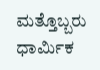ಮತ್ತೊಬ್ಬರು ಧಾರ್ಮಿಕ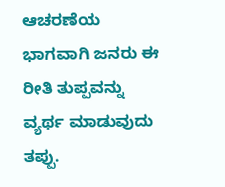ಆಚರಣೆಯ ಭಾಗವಾಗಿ ಜನರು ಈ ರೀತಿ ತುಪ್ಪವನ್ನು ವ್ಯರ್ಥ ಮಾಡುವುದು ತಪ್ಪು.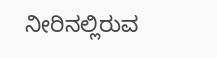ನೀರಿನಲ್ಲಿರುವ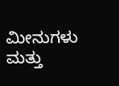ಮೀನುಗಳು ಮತ್ತು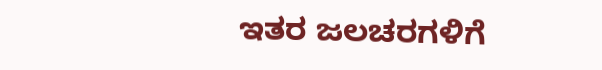ಇತರ ಜಲಚರಗಳಿಗೆ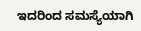ಇದರಿಂದ ಸಮಸ್ಯೆಯಾಗಿ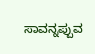ಸಾವನ್ನಪ್ಪುವ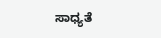ಸಾಧ್ಯತೆ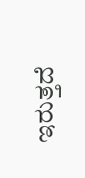ಇರುತ್ತದೆ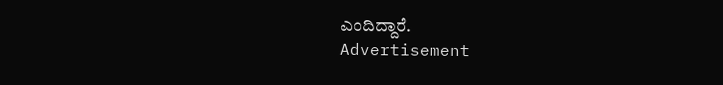ಎಂದಿದ್ದಾರೆ.
Advertisement